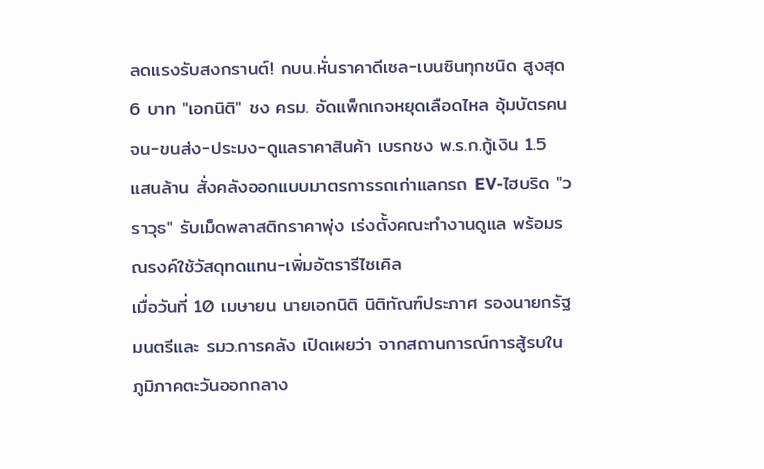ลดแรงรับสงกรานต์! กบน.หั่นราคาดีเซล-เบนซินทุกชนิด สูงสุด 6 บาท "เอกนิติ" ชง ครม. อัดแพ็กเกจหยุดเลือดไหล อุ้มบัตรคนจน-ขนส่ง-ประมง-ดูแลราคาสินค้า เบรกชง พ.ร.ก.กู้เงิน 1.5 แสนล้าน สั่งคลังออกแบบมาตรการรถเก่าแลกรถ EV-ไฮบริด "วราวุธ" รับเม็ดพลาสติกราคาพุ่ง เร่งตั้งคณะทำงานดูแล พร้อมรณรงค์ใช้วัสดุทดแทน-เพิ่มอัตรารีไซเคิล
เมื่อวันที่ 10 เมษายน นายเอกนิติ นิติทัณฑ์ประภาศ รองนายกรัฐมนตรีและ รมว.การคลัง เปิดเผยว่า จากสถานการณ์การสู้รบในภูมิภาคตะวันออกกลาง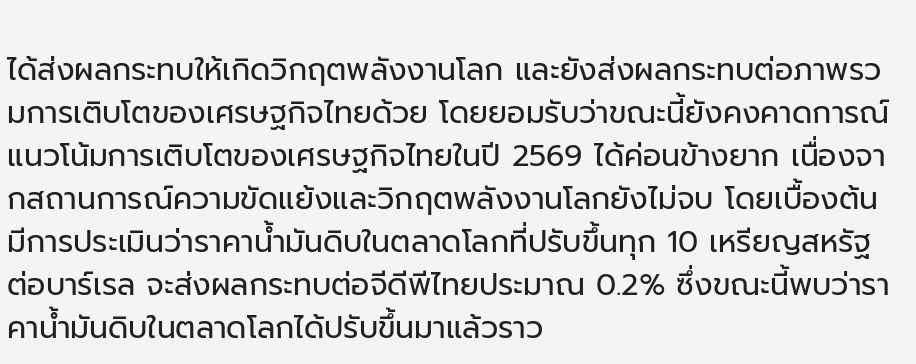ได้ส่งผลกระทบให้เกิดวิกฤตพลังงานโลก และยังส่งผลกระทบต่อภาพรวมการเติบโตของเศรษฐกิจไทยด้วย โดยยอมรับว่าขณะนี้ยังคงคาดการณ์แนวโน้มการเติบโตของเศรษฐกิจไทยในปี 2569 ได้ค่อนข้างยาก เนื่องจากสถานการณ์ความขัดแย้งและวิกฤตพลังงานโลกยังไม่จบ โดยเบื้องต้นมีการประเมินว่าราคาน้ำมันดิบในตลาดโลกที่ปรับขึ้นทุก 10 เหรียญสหรัฐต่อบาร์เรล จะส่งผลกระทบต่อจีดีพีไทยประมาณ 0.2% ซึ่งขณะนี้พบว่าราคาน้ำมันดิบในตลาดโลกได้ปรับขึ้นมาแล้วราว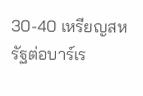30-40 เหรียญสหรัฐต่อบาร์เร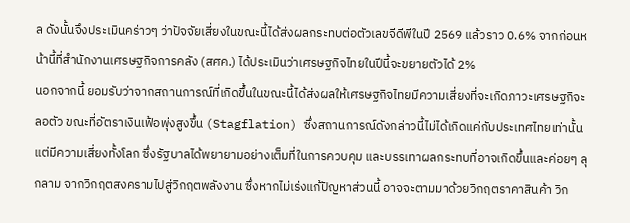ล ดังนั้นจึงประเมินคร่าวๆ ว่าปัจจัยเสี่ยงในขณะนี้ได้ส่งผลกระทบต่อตัวเลขจีดีพีในปี 2569 แล้วราว 0.6% จากก่อนหน้านี้ที่สำนักงานเศรษฐกิจการคลัง (สศค.) ได้ประเมินว่าเศรษฐกิจไทยในปีนี้จะขยายตัวได้ 2%
นอกจากนี้ ยอมรับว่าจากสถานการณ์ที่เกิดขึ้นในขณะนี้ได้ส่งผลให้เศรษฐกิจไทยมีความเสี่ยงที่จะเกิดภาวะเศรษฐกิจะลอตัว ขณะที่อัตราเงินเฟ้อพุ่งสูงขึ้น (Stagflation) ซึ่งสถานการณ์ดังกล่าวนี้ไม่ได้เกิดแค่กับประเทศไทยเท่านั้น แต่มีความเสี่ยงทั้งโลก ซึ่งรัฐบาลได้พยายามอย่างเต็มที่ในการควบคุม และบรรเทาผลกระทบที่อาจเกิดขึ้นและค่อยๆ ลุกลาม จากวิกฤตสงครามไปสู่วิกฤตพลังงาน ซึ่งหากไม่เร่งแก้ปัญหาส่วนนี้ อาจจะตามมาด้วยวิกฤตราคาสินค้า วิก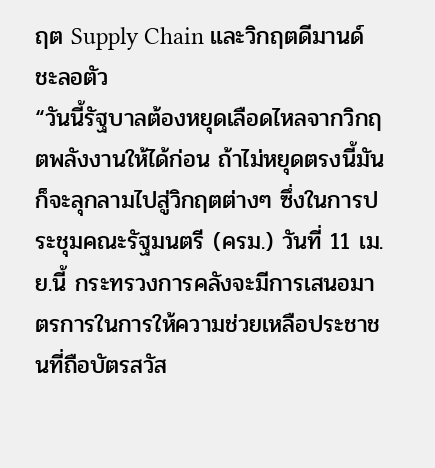ฤต Supply Chain และวิกฤตดีมานด์ชะลอตัว
“วันนี้รัฐบาลต้องหยุดเลือดไหลจากวิกฤตพลังงานให้ได้ก่อน ถ้าไม่หยุดตรงนี้มันก็จะลุกลามไปสู่วิกฤตต่างๆ ซึ่งในการประชุมคณะรัฐมนตรี (ครม.) วันที่ 11 เม.ย.นี้ กระทรวงการคลังจะมีการเสนอมาตรการในการให้ความช่วยเหลือประชาชนที่ถือบัตรสวัส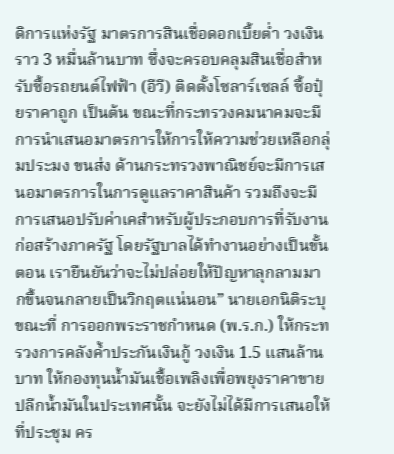ดิการแห่งรัฐ มาตรการสินเชื่อดอกเบี้ยต่ำ วงเงินราว 3 หมื่นล้านบาท ซึ่งจะครอบคลุมสินเชื่อสำหรับซื้อรถยนต์ไฟฟ้า (อีวี) ติดตั้งโซลาร์เซลล์ ซื้อปุ๋ยราคาถูก เป็นต้น ขณะที่กระทรวงคมนาคมจะมีการนำเสนอมาตรการให้การให้ความช่วยเหลือกลุ่มประมง ขนส่ง ด้านกระทรวงพาณิชย์จะมีการเสนอมาตรการในการดูแลราคาสินค้า รวมถึงจะมีการเสนอปรับค่าเคสำหรับผู้ประกอบการที่รับงานก่อสร้างภาครัฐ โดยรัฐบาลได้ทำงานอย่างเป็นขั้นตอน เรายืนยันว่าจะไม่ปล่อยให้ปัญหาลุกลามมากขึ้นจนกลายเป็นวิกฤตแน่นอน” นายเอกนิติระบุ
ขณะที่ การออกพระราชกำหนด (พ.ร.ก.) ให้กระทรวงการคลังค้ำประกันเงินกู้ วงเงิน 1.5 แสนล้านบาท ให้กองทุนน้ำมันเชื้อเพลิงเพื่อพยุงราคาขายปลีกน้ำมันในประเทศนั้น จะยังไม่ได้มีการเสนอให้ที่ประชุม คร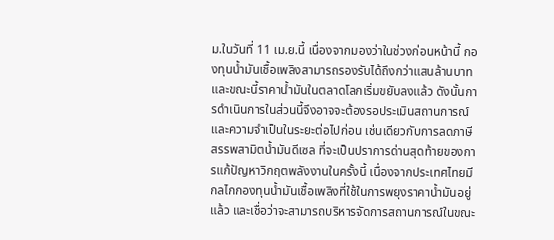ม.ในวันที่ 11 เม.ย.นี้ เนื่องจากมองว่าในช่วงก่อนหน้านี้ กองทุนน้ำมันเชื้อเพลิงสามารถรองรับได้ถึงกว่าแสนล้านบาท และขณะนี้ราคาน้ำมันในตลาดโลกเริ่มขยับลงแล้ว ดังนั้นการดำเนินการในส่วนนี้จึงอาจจะต้องรอประเมินสถานการณ์และความจำเป็นในระยะต่อไปก่อน เช่นเดียวกับการลดภาษีสรรพสามิตน้ำมันดีเซล ที่จะเป็นปราการด่านสุดท้ายของการแก้ปัญหาวิกฤตพลังงานในครั้งนี้ เนื่องจากประเทศไทยมีกลไกกองทุนน้ำมันเชื้อเพลิงที่ใช้ในการพยุงราคาน้ำมันอยู่แล้ว และเชื่อว่าจะสามารถบริหารจัดการสถานการณ์ในขณะ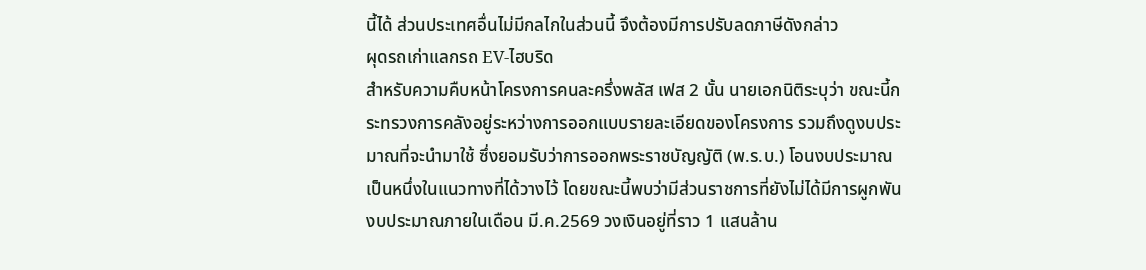นี้ได้ ส่วนประเทศอื่นไม่มีกลไกในส่วนนี้ จึงต้องมีการปรับลดภาษีดังกล่าว
ผุดรถเก่าแลกรถ EV-ไฮบริด
สำหรับความคืบหน้าโครงการคนละครึ่งพลัส เฟส 2 นั้น นายเอกนิติระบุว่า ขณะนี้กระทรวงการคลังอยู่ระหว่างการออกแบบรายละเอียดของโครงการ รวมถึงดูงบประมาณที่จะนำมาใช้ ซึ่งยอมรับว่าการออกพระราชบัญญัติ (พ.ร.บ.) โอนงบประมาณเป็นหนึ่งในแนวทางที่ได้วางไว้ โดยขณะนี้พบว่ามีส่วนราชการที่ยังไม่ได้มีการผูกพันงบประมาณภายในเดือน มี.ค.2569 วงเงินอยู่ที่ราว 1 แสนล้าน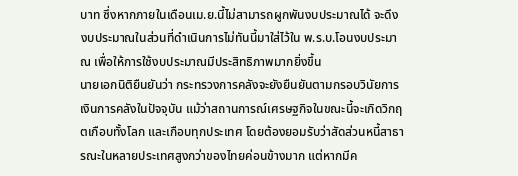บาท ซึ่งหากภายในเดือนเม.ย.นี้ไม่สามารถผูกพันงบประมาณได้ จะดึงงบประมาณในส่วนที่ดำเนินการไม่ทันนี้มาใส่ไว้ใน พ.ร.บ.โอนงบประมาณ เพื่อให้การใช้งบประมาณมีประสิทธิภาพมากยิ่งขึ้น
นายเอกนิติยืนยันว่า กระทรวงการคลังจะยังยืนยันตามกรอบวินัยการเงินการคลังในปัจจุบัน แม้ว่าสถานการณ์เศรษฐกิจในขณะนี้จะเกิดวิกฤตเกือบทั้งโลก และเกือบทุกประเทศ โดยต้องยอมรับว่าสัดส่วนหนี้สาธารณะในหลายประเทศสูงกว่าของไทยค่อนข้างมาก แต่หากมีค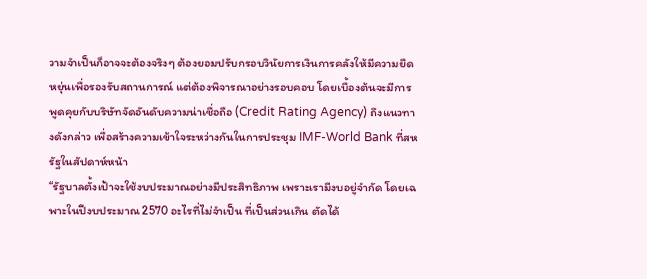วามจำเป็นก็อาจจะต้องจริงๆ ต้องยอมปรับกรอบวินัยการเงินการคลังให้มีความยืดหยุ่นเพื่อรองรับสถานการณ์ แต่ต้องพิจารณาอย่างรอบคอบ โดยเบื้องต้นจะมีการพูดคุยกับบริษัทจัดอันดับความน่าเชื่อถือ (Credit Rating Agency) ถึงแนวทางดังกล่าว เพื่อสร้างความเข้าใจระหว่างกันในการประชุม IMF-World Bank ที่สหรัฐในสัปดาห์หน้า
“รัฐบาลตั้งเป้าจะใช้งบประมาณอย่างมีประสิทธิภาพ เพราะเรามีงบอยู่จำกัด โดยเฉพาะในปีงบประมาณ 2570 อะไรที่ไม่จำเป็น ที่เป็นส่วนเกิน ตัดได้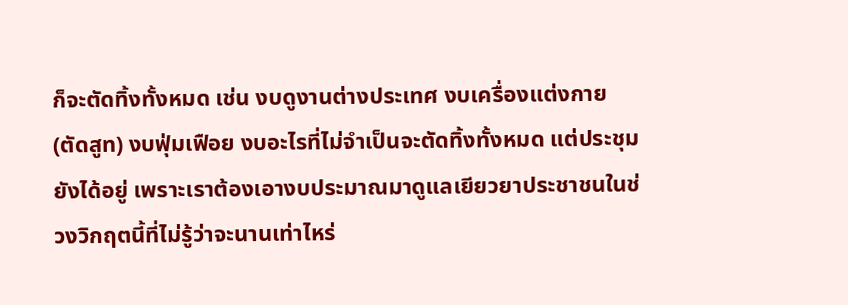ก็จะตัดทิ้งทั้งหมด เช่น งบดูงานต่างประเทศ งบเครื่องแต่งกาย (ตัดสูท) งบฟุ่มเฟือย งบอะไรที่ไม่จำเป็นจะตัดทิ้งทั้งหมด แต่ประชุมยังได้อยู่ เพราะเราต้องเอางบประมาณมาดูแลเยียวยาประชาชนในช่วงวิกฤตนี้ที่ไม่รู้ว่าจะนานเท่าไหร่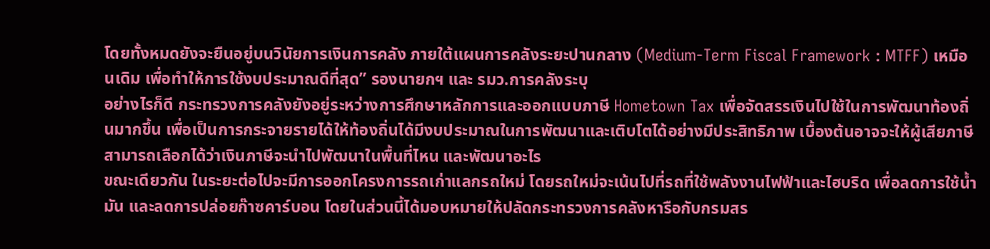โดยทั้งหมดยังจะยืนอยู่บนวินัยการเงินการคลัง ภายใต้แผนการคลังระยะปานกลาง (Medium-Term Fiscal Framework : MTFF) เหมือนเดิม เพื่อทำให้การใช้งบประมาณดีที่สุด” รองนายกฯ และ รมว.การคลังระบุ
อย่างไรก็ดี กระทรวงการคลังยังอยู่ระหว่างการศึกษาหลักการและออกแบบภาษี Hometown Tax เพื่อจัดสรรเงินไปใช้ในการพัฒนาท้องถิ่นมากขึ้น เพื่อเป็นการกระจายรายได้ให้ท้องถิ่นได้มีงบประมาณในการพัฒนาและเติบโตได้อย่างมีประสิทธิภาพ เบื้องต้นอาจจะให้ผู้เสียภาษีสามารถเลือกได้ว่าเงินภาษีจะนำไปพัฒนาในพื้นที่ไหน และพัฒนาอะไร
ขณะเดียวกัน ในระยะต่อไปจะมีการออกโครงการรถเก่าแลกรถใหม่ โดยรถใหม่จะเน้นไปที่รถที่ใช้พลังงานไฟฟ้าและไฮบริด เพื่อลดการใช้น้ำมัน และลดการปล่อยก๊าซคาร์บอน โดยในส่วนนี้ได้มอบหมายให้ปลัดกระทรวงการคลังหารือกับกรมสร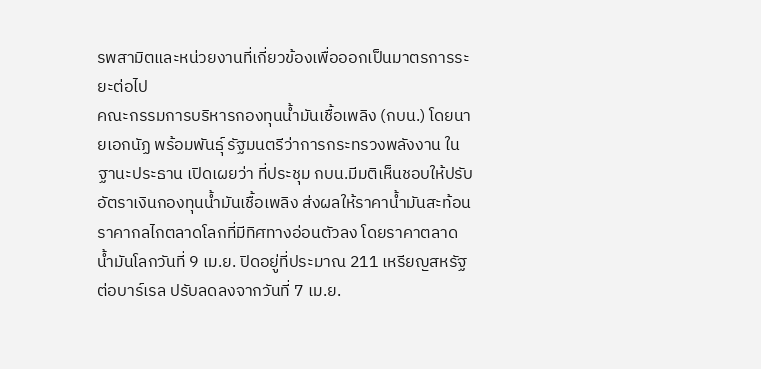รพสามิตและหน่วยงานที่เกี่ยวข้องเพื่อออกเป็นมาตรการระยะต่อไป
คณะกรรมการบริหารกองทุนน้ำมันเชื้อเพลิง (กบน.) โดยนายเอกนัฏ พร้อมพันธุ์ รัฐมนตรีว่าการกระทรวงพลังงาน ในฐานะประธาน เปิดเผยว่า ที่ประชุม กบน.มีมติเห็นชอบให้ปรับอัตราเงินกองทุนน้ำมันเชื้อเพลิง ส่งผลให้ราคาน้ำมันสะท้อนราคากลไกตลาดโลกที่มีทิศทางอ่อนตัวลง โดยราคาตลาดน้ำมันโลกวันที่ 9 เม.ย. ปิดอยู่ที่ประมาณ 211 เหรียญสหรัฐต่อบาร์เรล ปรับลดลงจากวันที่ 7 เม.ย.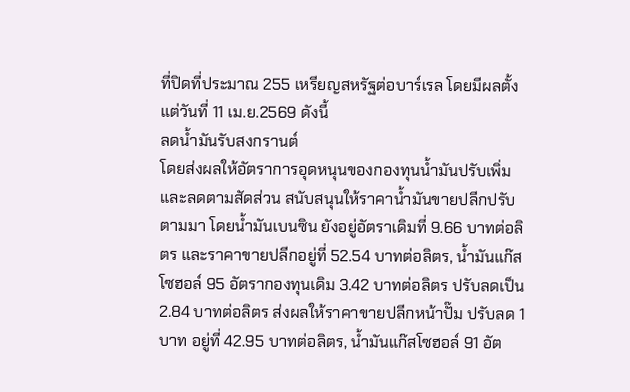ที่ปิดที่ประมาณ 255 เหรียญสหรัฐต่อบาร์เรล โดยมีผลตั้งแต่วันที่ 11 เม.ย.2569 ดังนี้
ลดน้ำมันรับสงกรานต์
โดยส่งผลให้อัตราการอุดหนุนของกองทุนน้ำมันปรับเพิ่มและลดตามสัดส่วน สนับสนุนให้ราคาน้ำมันขายปลีกปรับตามมา โดยน้ำมันเบนซิน ยังอยู่อัตราเดิมที่ 9.66 บาทต่อลิตร และราคาขายปลีกอยู่ที่ 52.54 บาทต่อลิตร, น้ำมันแก๊สโซฮอล์ 95 อัตรากองทุนเดิม 3.42 บาทต่อลิตร ปรับลดเป็น 2.84 บาทต่อลิตร ส่งผลให้ราคาขายปลีกหน้าปั๊ม ปรับลด 1 บาท อยู่ที่ 42.95 บาทต่อลิตร, น้ำมันแก๊สโซฮอล์ 91 อัต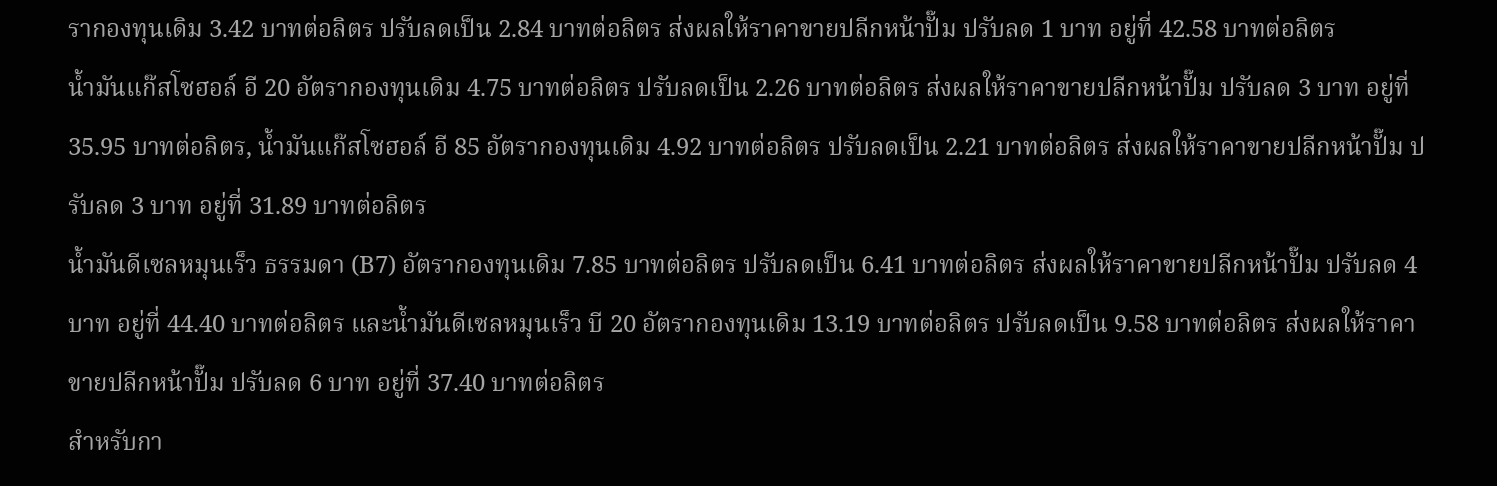รากองทุนเดิม 3.42 บาทต่อลิตร ปรับลดเป็น 2.84 บาทต่อลิตร ส่งผลให้ราคาขายปลีกหน้าปั๊ม ปรับลด 1 บาท อยู่ที่ 42.58 บาทต่อลิตร
น้ำมันแก๊สโซฮอล์ อี 20 อัตรากองทุนเดิม 4.75 บาทต่อลิตร ปรับลดเป็น 2.26 บาทต่อลิตร ส่งผลให้ราคาขายปลีกหน้าปั๊ม ปรับลด 3 บาท อยู่ที่ 35.95 บาทต่อลิตร, น้ำมันแก๊สโซฮอล์ อี 85 อัตรากองทุนเดิม 4.92 บาทต่อลิตร ปรับลดเป็น 2.21 บาทต่อลิตร ส่งผลให้ราคาขายปลีกหน้าปั๊ม ปรับลด 3 บาท อยู่ที่ 31.89 บาทต่อลิตร
น้ำมันดีเซลหมุนเร็ว ธรรมดา (B7) อัตรากองทุนเดิม 7.85 บาทต่อลิตร ปรับลดเป็น 6.41 บาทต่อลิตร ส่งผลให้ราคาขายปลีกหน้าปั๊ม ปรับลด 4 บาท อยู่ที่ 44.40 บาทต่อลิตร และน้ำมันดีเซลหมุนเร็ว บี 20 อัตรากองทุนเดิม 13.19 บาทต่อลิตร ปรับลดเป็น 9.58 บาทต่อลิตร ส่งผลให้ราคาขายปลีกหน้าปั๊ม ปรับลด 6 บาท อยู่ที่ 37.40 บาทต่อลิตร
สำหรับกา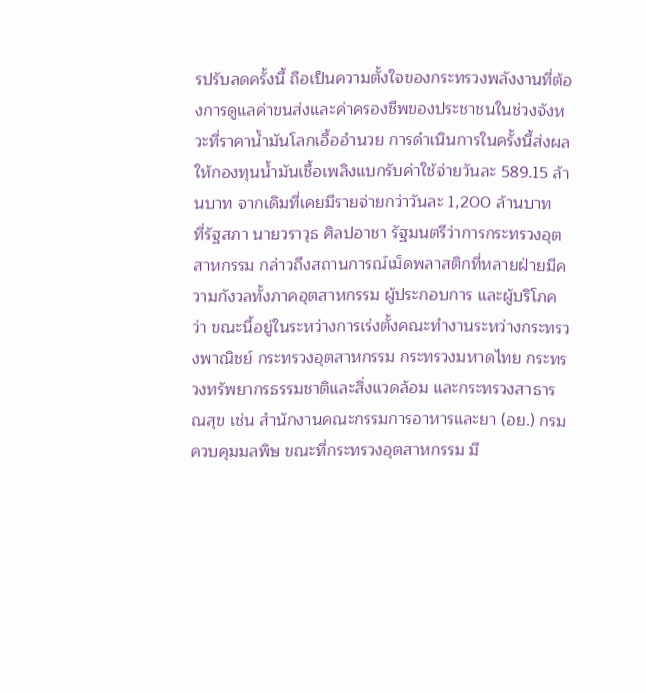รปรับลดครั้งนี้ ถือเป็นความตั้งใจของกระทรวงพลังงานที่ต้องการดูแลค่าขนส่งและค่าครองชีพของประชาชนในช่วงจังหวะที่ราคาน้ำมันโลกเอื้ออำนวย การดำเนินการในครั้งนี้ส่งผลให้กองทุนน้ำมันเชื้อเพลิงแบกรับค่าใช้จ่ายวันละ 589.15 ล้านบาท จากเดิมที่เคยมีรายจ่ายกว่าวันละ 1,200 ล้านบาท
ที่รัฐสภา นายวราวุธ ศิลปอาชา รัฐมนตรีว่าการกระทรวงอุตสาหกรรม กล่าวถึงสถานการณ์เม็ดพลาสติกที่หลายฝ่ายมีความกังวลทั้งภาคอุตสาหกรรม ผู้ประกอบการ และผู้บริโภคว่า ขณะนี้อยู่ในระหว่างการเร่งตั้งคณะทำงานระหว่างกระทรวงพาณิชย์ กระทรวงอุตสาหกรรม กระทรวงมหาดไทย กระทรวงทรัพยากรธรรมชาติและสิ่งแวดล้อม และกระทรวงสาธารณสุข เช่น สำนักงานคณะกรรมการอาหารและยา (อย.) กรมควบคุมมลพิษ ขณะที่กระทรวงอุตสาหกรรม มี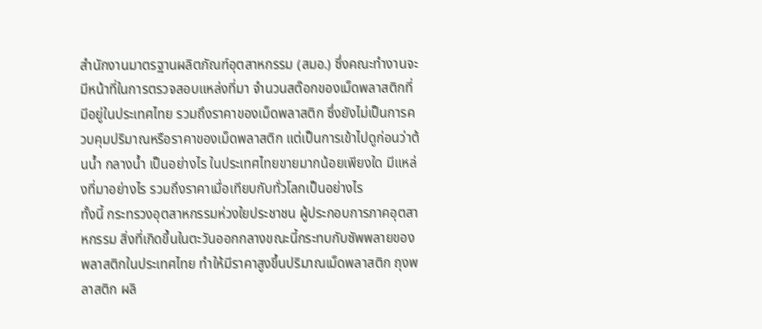สำนักงานมาตรฐานผลิตภัณฑ์อุตสาหกรรม (สมอ.) ซึ่งคณะทำงานจะมีหน้าที่ในการตรวจสอบแหล่งที่มา จำนวนสต๊อกของเม็ดพลาสติกที่มีอยู่ในประเทศไทย รวมถึงราคาของเม็ดพลาสติก ซึ่งยังไม่เป็นการควบคุมปริมาณหรือราคาของเม็ดพลาสติก แต่เป็นการเข้าไปดูก่อนว่าต้นน้ำ กลางน้ำ เป็นอย่างไร ในประเทศไทยขายมากน้อยเพียงใด มีแหล่งที่มาอย่างไร รวมถึงราคาเมื่อเทียบกับทั่วโลกเป็นอย่างไร
ทั้งนี้ กระทรวงอุตสาหกรรมห่วงใยประชาชน ผู้ประกอบการภาคอุตสาหกรรม สิ่งที่เกิดขึ้นในตะวันออกกลางขณะนี้กระทบกับซัพพลายของพลาสติกในประเทศไทย ทำให้มีราคาสูงขึ้นปริมาณเม็ดพลาสติก ถุงพลาสติก ผลิ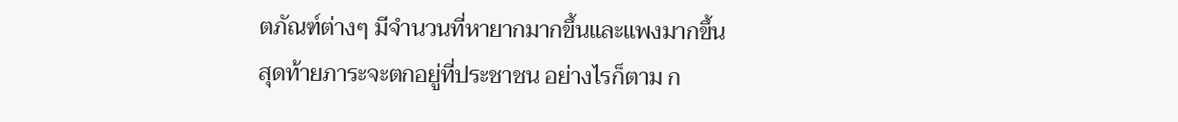ตภัณฑ์ต่างๆ มีจำนวนที่หายากมากขึ้นและแพงมากขึ้น สุดท้ายภาระจะตกอยู่ที่ประชาชน อย่างไรก็ตาม ก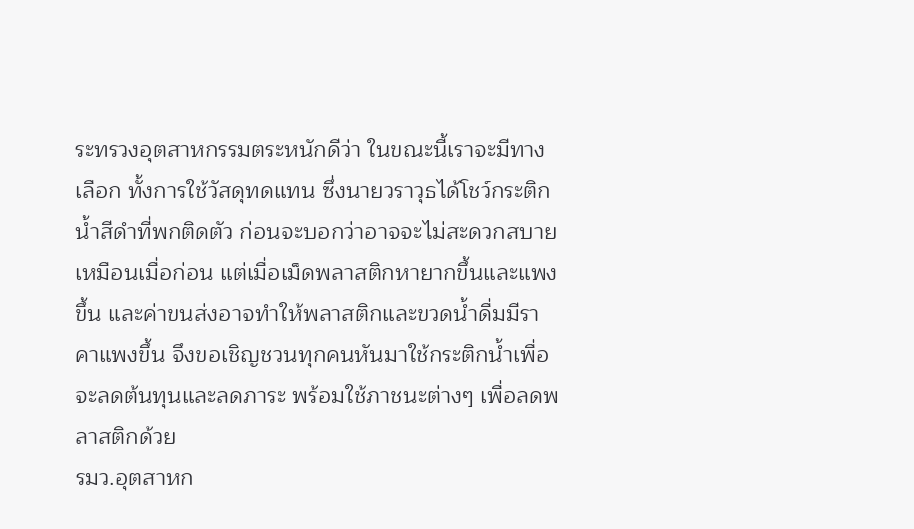ระทรวงอุตสาหกรรมตระหนักดีว่า ในขณะนี้เราจะมีทางเลือก ทั้งการใช้วัสดุทดแทน ซึ่งนายวราวุธได้โชว์กระติกน้ำสีดำที่พกติดตัว ก่อนจะบอกว่าอาจจะไม่สะดวกสบายเหมือนเมื่อก่อน แต่เมื่อเม็ดพลาสติกหายากขึ้นและแพงขึ้น และค่าขนส่งอาจทำให้พลาสติกและขวดน้ำดื่มมีราคาแพงขึ้น จึงขอเชิญชวนทุกคนหันมาใช้กระติกน้ำเพื่อจะลดต้นทุนและลดภาระ พร้อมใช้ภาชนะต่างๆ เพื่อลดพลาสติกด้วย
รมว.อุตสาหก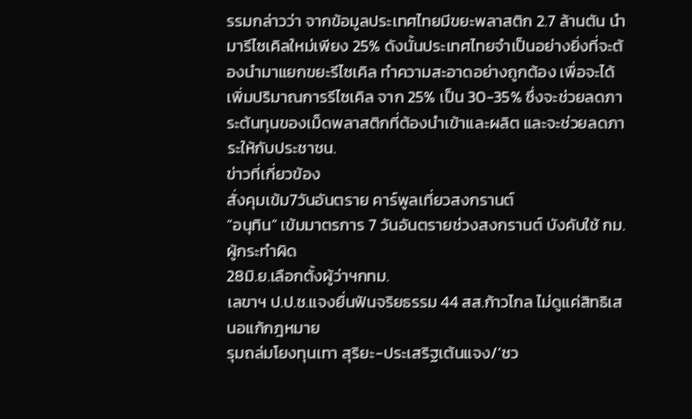รรมกล่าวว่า จากข้อมูลประเทศไทยมีขยะพลาสติก 2.7 ล้านตัน นำมารีไซเคิลใหม่เพียง 25% ดังนั้นประเทศไทยจำเป็นอย่างยิ่งที่จะต้องนำมาแยกขยะรีไซเคิล ทำความสะอาดอย่างถูกต้อง เพื่อจะได้เพิ่มปริมาณการรีไซเคิล จาก 25% เป็น 30-35% ซึ่งจะช่วยลดภาระต้นทุนของเม็ดพลาสติกที่ต้องนำเข้าและผลิต และจะช่วยลดภาระให้กับประชาชน.
ข่าวที่เกี่ยวข้อง
สั่งคุมเข้ม7วันอันตราย คาร์พูลเที่ยวสงกรานต์
“อนุทิน” เข้มมาตรการ 7 วันอันตรายช่วงสงกรานต์ บังคับใช้ กม.ผู้กระทำผิด
28มิ.ย.เลือกตั้งผู้ว่าฯกทม.
เลขาฯ ป.ป.ช.แจงยื่นฟันจริยธรรม 44 สส.ก้าวไกล ไม่ดูแค่สิทธิเสนอแก้กฎหมาย
รุมถล่มโยงทุนเทา สุริยะ-ประเสริฐเต้นแจง/‘ชว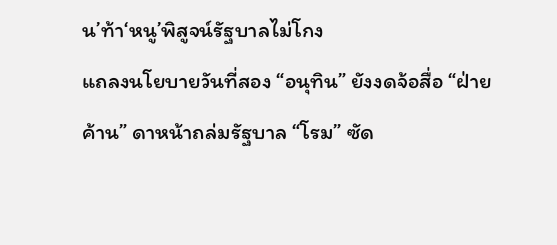น’ท้า‘หนู’พิสูจน์รัฐบาลไม่โกง
แถลงนโยบายวันที่สอง “อนุทิน” ยังงดจ้อสื่อ “ฝ่ายค้าน” ดาหน้าถล่มรัฐบาล “โรม” ซัด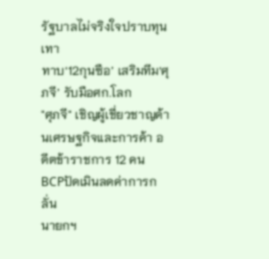รัฐบาลไม่จริงใจปราบทุนเทา
ทาบ‘12กุนซือ’ เสริมทีม‘ศุภจี’ รับมือศก.โลก
"ศุภจี" เชิญผู้เชี่ยวชาญด้านเศรษฐกิจและการค้า อดีตข้าราชการ 12 คน
BCPปัดเมินลดค่าการกลั่น
นายกฯ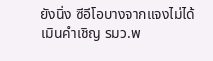ยังนิ่ง ซีอีโอบางจากแจงไม่ได้เมินคำเชิญ รมว.พ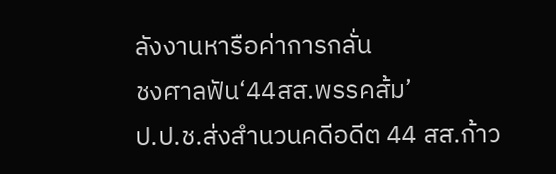ลังงานหารือค่าการกลั่น
ชงศาลฟัน‘44สส.พรรคส้ม’
ป.ป.ช.ส่งสำนวนคดีอดีต 44 สส.ก้าว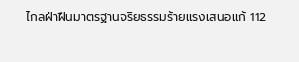ไกลฝ่าฝืนมาตรฐานจริยธรรมร้ายแรงเสนอแก้ 112